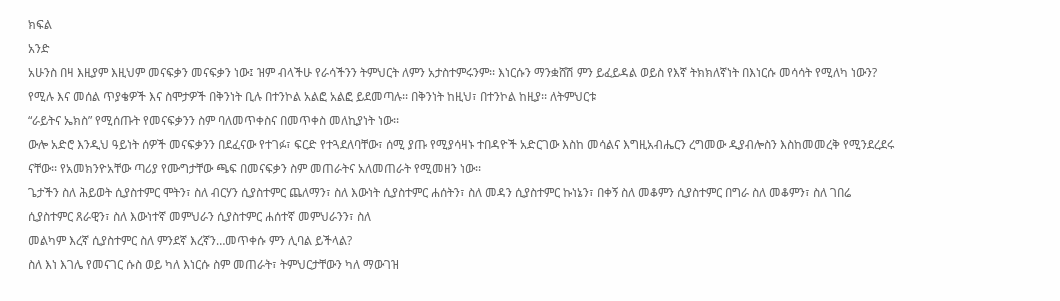ክፍል
አንድ
አሁንስ በዛ እዚያም እዚህም መናፍቃን መናፍቃን ነው፤ ዝም ብላችሁ የራሳችንን ትምህርት ለምን አታስተምሩንም፡፡ እነርሱን ማንቋሸሽ ምን ይፈይዳል ወይስ የእኛ ትክክለኛነት በእነርሱ መሳሳት የሚለካ ነውን? የሚሉ እና መሰል ጥያቄዎች እና ስሞታዎች በቅንነት ቢሉ በተንኮል አልፎ አልፎ ይደመጣሉ፡፡ በቅንነት ከዚህ፣ በተንኮል ከዚያ፡፡ ለትምህርቱ
“ራይትና ኤክስ” የሚሰጡት የመናፍቃንን ስም ባለመጥቀስና በመጥቀስ መለኪያነት ነው፡፡
ውሎ አድሮ እንዲህ ዓይነት ሰዎች መናፍቃንን በደፈናው የተገፉ፣ ፍርድ የተጓደለባቸው፣ ሰሚ ያጡ የሚያሳዛኑ ተበዳዮች አድርገው እስከ መሳልና እግዚአብሔርን ረግመው ዲያብሎስን እስከመመረቅ የሚንደረደሩ ናቸው፡፡ የአመክንዮአቸው ጣሪያ የሙግታቸው ጫፍ በመናፍቃን ስም መጠራትና አለመጠራት የሚመዘን ነው፡፡
ጌታችን ስለ ሕይወት ሲያስተምር ሞትን፣ ስለ ብርሃን ሲያስተምር ጨለማን፣ ስለ እውነት ሲያስተምር ሐሰትን፣ ስለ መዳን ሲያስተምር ኩነኔን፣ በቀኝ ስለ መቆምን ሲያስተምር በግራ ስለ መቆምን፣ ስለ ገበሬ ሲያስተምር ጸራዊን፣ ስለ እውነተኛ መምህራን ሲያስተምር ሐሰተኛ መምህራንን፣ ስለ
መልካም እረኛ ሲያስተምር ስለ ምንደኛ እረኛን…መጥቀሱ ምን ሊባል ይችላል?
ስለ እነ እገሌ የመናገር ሱስ ወይ ካለ እነርሱ ስም መጠራት፣ ትምህርታቸውን ካለ ማውገዝ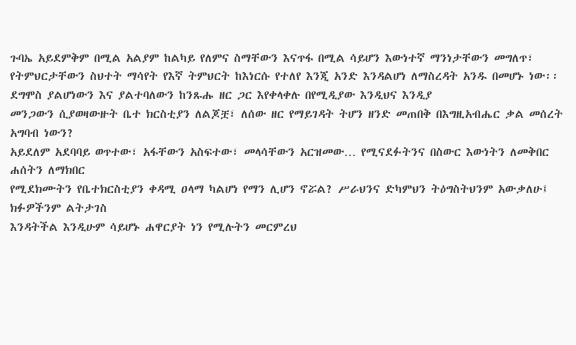ጉባኤ አይደምቅም በሚል አልያም ከልካይ የለምና ስማቸውን እናጥፋ በሚል ሳይሆን እውነተኛ ማንነታቸውን መግለጥ፣ የትምህርታቸውን ስህተት ማሳየት የእኛ ትምህርት ከእነርሱ የተለየ እንጂ አንድ እንዳልሆነ ለማስረዳት አንዱ በመሆኑ ነው፡፡
ደግሞስ ያልሆነውን እና ያልተባለውን ከንጹሑ ዘር ጋር እየቀላቀሉ በየሚዲያው እንዲህና እንዲያ
መንጋውን ሲያወዛውዙት ቤተ ክርስቲያን ለልጆቿ፣ ለሰው ዘር የማይገዳት ትሆን ዘንድ መጠበቅ በእግዚአብሔር ቃል መሰረት አግባብ ነውን?
አይደለም አደባባይ ወጥተው፣ አፋቸውን አስፍተው፣ መላሳቸውን አርዝመው… የሚናደፉትንና በስውር እውነትን ለመቅበር ሐሰትን ለማክበር
የሚደክሙትን የቤተክርስቲያን ቀዳሚ ዐላማ ካልሆነ የማን ሊሆን ኖሯል? ሥራህንና ድካምህን ትዕግስትህንም አውቃለሁ፤ ክፉዎችንም ልትታገስ
እንዳትችል እንዲሁም ሳይሆኑ ሐዋርያት ነን የሚሉትን መርምረህ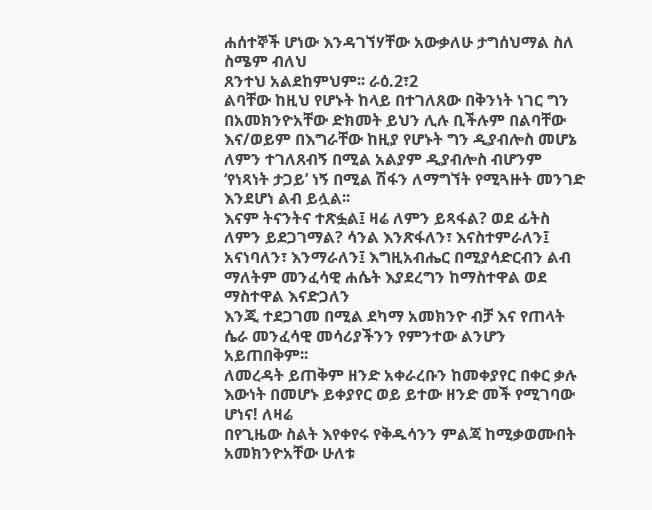ሐሰተኞች ሆነው እንዳገኘሃቸው አውቃለሁ ታግሰህማል ስለ ስሜም ብለህ
ጸንተህ አልደከምህም፡፡ ራዕ.2፣2
ልባቸው ከዚህ የሆኑት ከላይ በተገለጸው በቅንነት ነገር ግን በአመክንዮአቸው ድክመት ይህን ሊሉ ቢችሉም በልባቸው እና/ወይም በእግራቸው ከዚያ የሆኑት ግን ዲያብሎስ መሆኔ ለምን ተገለጸብኝ በሚል አልያም ዲያብሎስ ብሆንም ‘የነጻነት ታጋይ’ ነኝ በሚል ሽፋን ለማግኘት የሚጓዙት መንገድ እንደሆነ ልብ ይሏል፡፡
እናም ትናንትና ተጽፏል፤ ዛሬ ለምን ይጻፋል? ወደ ፊትስ ለምን ይደጋገማል? ሳንል እንጽፋለን፣ እናስተምራለን፤
አናነባለን፣ እንማራለን፤ እግዚአብሔር በሚያሳድርብን ልብ ማለትም መንፈሳዊ ሐሴት እያደረግን ከማስተዋል ወደ ማስተዋል እናድጋለን
እንጂ ተደጋገመ በሚል ደካማ አመክንዮ ብቻ እና የጠላት ሴራ መንፈሳዊ መሳሪያችንን የምንተው ልንሆን አይጠበቅም፡፡
ለመረዳት ይጠቅም ዘንድ አቀራረቡን ከመቀያየር በቀር ቃሉ እውነት በመሆኑ ይቀያየር ወይ ይተው ዘንድ መች የሚገባው ሆነና! ለዛሬ
በየጊዜው ስልት እየቀየሩ የቅዱሳንን ምልጃ ከሚቃወሙበት አመክንዮአቸው ሁለቱ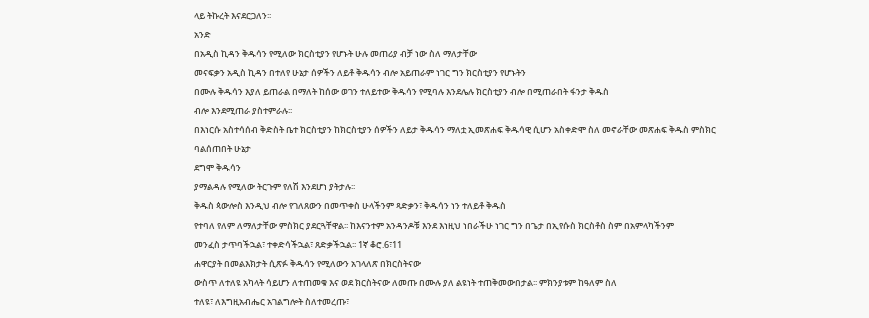ላይ ትኩረት እናደርጋለን፡፡
አንድ
በአዲስ ኪዳን ቅዱሳን የሚለው ክርስቲያን የሆኑት ሁሉ መጠሪያ ብቻ ነው ስለ ማለታቸው
መናፍቃን አዲስ ኪዳን በተለየ ሁኔታ ሰዎችን ለይቶ ቅዱሳን ብሎ አይጠራም ነገር ግን ክርስቲያን የሆኑትን
በሙሉ ቅዱሳን እያለ ይጠራል በማለት ከሰው ወገን ተለይተው ቅዱሳን የሚባሉ እንደሌሉ ክርስቲያን ብሎ በሚጠራበት ፋንታ ቅዱስ
ብሎ እንደሚጠራ ያስተምራሉ፡፡
በእነርሱ አስተሳሰብ ቅድስት ቤተ ክርስቲያን ከክርስቲያን ሰዎችን ለይታ ቅዱሳን ማለቷ ኢመጽሐፍ ቅዱሳዊ ሲሆን አስቀድሞ ስለ መኖራቸው መጽሐፍ ቅዱስ ምስክር ባልሰጠበት ሁኔታ
ደግሞ ቅዱሳን
ያማልዳሉ የሚለው ትርጉም የለሽ እንደሆነ ያትታሉ፡፡
ቅዱስ ጳውሎስ እንዲህ ብሎ የገለጸውን በመጥቀስ ሁላችንም ጻድቃን፣ ቅዱሳን ነን ተለይቶ ቅዱስ
የተባለ የለም ለማለታቸው ምስክር ያደርጓቸዋል፡፡ ከእናንተም አንዳንዶቹ እንደ እነዚህ ነበራችሁ ነገር ግን በጌታ በኢየሱስ ክርስቶስ ስም በአምላካችንም
መንፈስ ታጥባችኋል፣ ተቀድሳችኋል፣ ጸድቃችኋል፡፡ 1ኛ ቆሮ.6፣11
ሐዋርያት በመልእክታት ሲጽፉ ቅዱሳን የሚለውን አገላለጽ በክርስትናው
ውስጥ ለተለዩ አካላት ሳይሆን ለተጠመቁ እና ወደ ክርስትናው ለመጡ በሙሉ ያለ ልዩነት ተጠቅመውበታል፡፡ ምክንያቱም ከዓለም ስለ
ተለዩ፣ ለእግዚአብሔር አገልግሎት ስለተመረጡ፣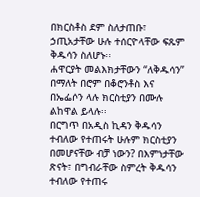በክርስቶስ ደም ስለታጠቡ፣ ኃጢአታቸው ሁሉ ተሰርዮላቸው ፍጹም ቅዱሳን ስለሆኑ፡፡
ሐዋርያት መልእክታቸውን “ለቅዱሳን” በማለት በሮም በቆሮንቶስ እና በኤፌሶን ላሉ ክርስቲያን በሙሉ ልከዋል ይላሉ፡፡
በርግጥ በአዲስ ኪዳን ቅዱሳን ተብለው የተጠሩት ሁሉም ክርስቲያን
በመሆናቸው ብቻ ነውን? በእምነታቸው ጽናት፣ በግብራቸው ስምረት ቅዱሳን
ተብለው የተጠሩ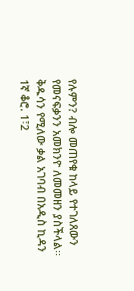የሉምን? ብሎ መጠየቁ ከላይ የተገለጸውን የመናፍቃንን አመክንዮ ለመመዘን ያስችላል፡፡
ቅዱሳን የሚለው ቃል አገባብ በአዲስ ኪዳን
1ኛ ቆሮ. 1፣2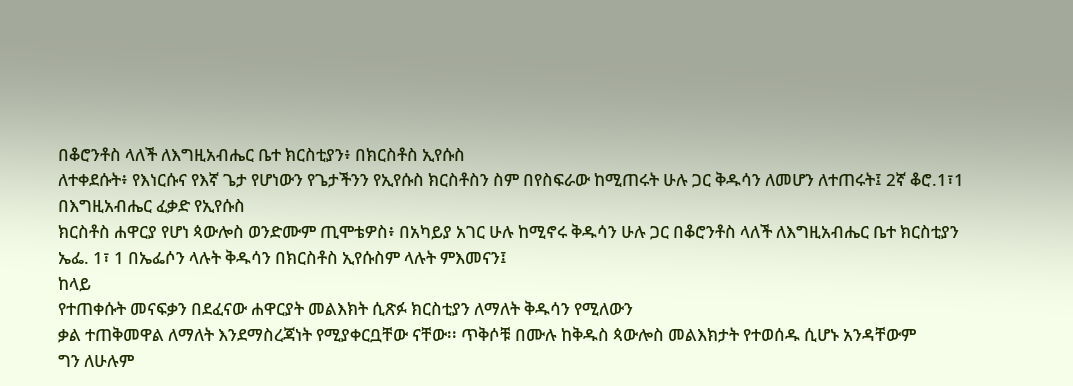በቆሮንቶስ ላለች ለእግዚአብሔር ቤተ ክርስቲያን፥ በክርስቶስ ኢየሱስ
ለተቀደሱት፥ የእነርሱና የእኛ ጌታ የሆነውን የጌታችንን የኢየሱስ ክርስቶስን ስም በየስፍራው ከሚጠሩት ሁሉ ጋር ቅዱሳን ለመሆን ለተጠሩት፤ 2ኛ ቆሮ.1፣1 በእግዚአብሔር ፈቃድ የኢየሱስ
ክርስቶስ ሐዋርያ የሆነ ጳውሎስ ወንድሙም ጢሞቴዎስ፥ በአካይያ አገር ሁሉ ከሚኖሩ ቅዱሳን ሁሉ ጋር በቆሮንቶስ ላለች ለእግዚአብሔር ቤተ ክርስቲያን ኤፌ. 1፣ 1 በኤፌሶን ላሉት ቅዱሳን በክርስቶስ ኢየሱስም ላሉት ምእመናን፤
ከላይ
የተጠቀሱት መናፍቃን በደፈናው ሐዋርያት መልእክት ሲጽፉ ክርስቲያን ለማለት ቅዱሳን የሚለውን
ቃል ተጠቅመዋል ለማለት እንደማስረጃነት የሚያቀርቧቸው ናቸው፡፡ ጥቅሶቹ በሙሉ ከቅዱስ ጳውሎስ መልእክታት የተወሰዱ ሲሆኑ አንዳቸውም
ግን ለሁሉም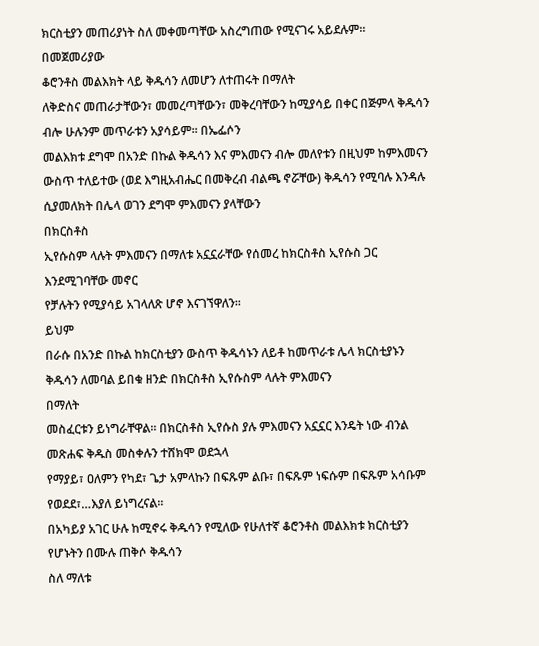ክርስቲያን መጠሪያነት ስለ መቀመጣቸው አስረግጠው የሚናገሩ አይደሉም፡፡
በመጀመሪያው
ቆሮንቶስ መልእክት ላይ ቅዱሳን ለመሆን ለተጠሩት በማለት
ለቅድስና መጠራታቸውን፣ መመረጣቸውን፣ መቅረባቸውን ከሚያሳይ በቀር በጅምላ ቅዱሳን ብሎ ሁሉንም መጥራቱን አያሳይም፡፡ በኤፌሶን
መልእክቱ ደግሞ በአንድ በኩል ቅዱሳን እና ምእመናን ብሎ መለየቱን በዚህም ከምእመናን
ውስጥ ተለይተው (ወደ እግዚአብሔር በመቅረብ ብልጫ ኖሯቸው) ቅዱሳን የሚባሉ እንዳሉ ሲያመለክት በሌላ ወገን ደግሞ ምእመናን ያላቸውን
በክርስቶስ
ኢየሱስም ላሉት ምእመናን በማለቱ አኗኗራቸው የሰመረ ከክርስቶስ ኢየሱስ ጋር እንደሚገባቸው መኖር
የቻሉትን የሚያሳይ አገላለጽ ሆኖ እናገኘዋለን፡፡
ይህም
በራሱ በአንድ በኩል ከክርስቲያን ውስጥ ቅዱሳኑን ለይቶ ከመጥራቱ ሌላ ክርስቲያኑን ቅዱሳን ለመባል ይበቁ ዘንድ በክርስቶስ ኢየሱስም ላሉት ምእመናን
በማለት
መስፈርቱን ይነግራቸዋል፡፡ በክርስቶስ ኢየሱስ ያሉ ምእመናን አኗኗር እንዴት ነው ብንል መጽሐፍ ቅዱስ መስቀሉን ተሸክሞ ወደኋላ
የማያይ፣ ዐለምን የካደ፣ ጌታ አምላኩን በፍጹም ልቡ፣ በፍጹም ነፍሱም በፍጹም አሳቡም የወደደ፣…እያለ ይነግረናል፡፡
በአካይያ አገር ሁሉ ከሚኖሩ ቅዱሳን የሚለው የሁለተኛ ቆሮንቶስ መልእክቱ ክርስቲያን የሆኑትን በሙሉ ጠቅሶ ቅዱሳን
ስለ ማለቱ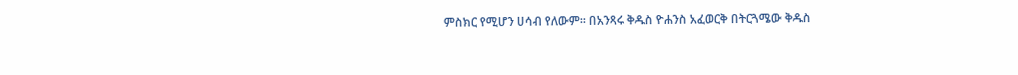ምስክር የሚሆን ሀሳብ የለውም፡፡ በአንጻሩ ቅዱስ ዮሐንስ አፈወርቅ በትርጓሜው ቅዱስ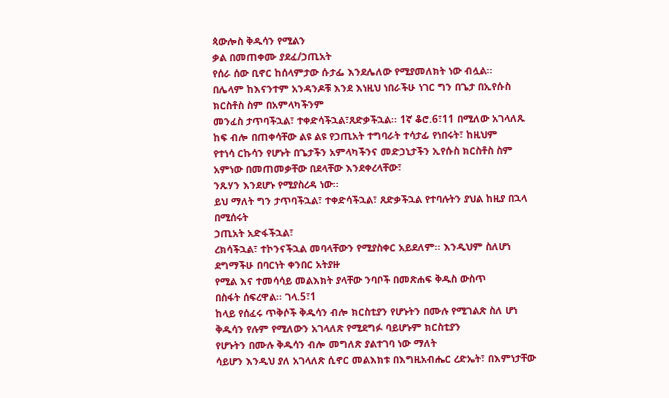ጳውሎስ ቅዱሳን የሚልን
ቃል በመጠቀሙ ያደፈ/ኃጢአት
የሰራ ሰው ቢኖር ከሰላምታው ሱታፌ እንደሌለው የሚያመለክት ነው ብሏል፡፡
በሌላም ከእናንተም አንዳንዶቹ እንደ እነዚህ ነበራችሁ ነገር ግን በጌታ በኢየሱስ ክርስቶስ ስም በአምላካችንም
መንፈስ ታጥባችኋል፣ ተቀድሳችኋል፣ጸድቃችኋል፡፡ 1ኛ ቆሮ.6፣11 በሚለው አገላለጹ ከፍ ብሎ በጠቀሳቸው ልዩ ልዩ የኃጢአት ተግባራት ተሳታፊ የነበሩት፣ ከዚህም
የተነሳ ርኩሳን የሆኑት በጌታችን አምላካችንና መድኃኒታችን ኢየሱስ ክርስቶስ ስም አምነው በመጠመቃቸው በደላቸው እንደቀረላቸው፣
ንጹሃን እንደሆኑ የሚያስረዳ ነው፡፡
ይህ ማለት ግን ታጥባችኋል፣ ተቀድሳችኋል፣ ጸድቃችኋል የተባሉትን ያህል ከዚያ በኋላ በሚሰሩት
ኃጢአት አድፋችኋል፣
ረክሳችኋል፣ ተኮንናችኋል መባላቸውን የሚያስቀር አይደለም፡፡ እንዲህም ስለሆነ ደግማችሁ በባርነት ቀንበር አትያዙ
የሚል እና ተመሳሳይ መልእክት ያላቸው ንባቦች በመጽሐፍ ቅዱስ ውስጥ
በስፋት ሰፍረዋል፡፡ ገላ.5፣1
ከላይ የሰፈሩ ጥቅሶች ቅዱሳን ብሎ ክርስቲያን የሆኑትን በሙሉ የሚገልጽ ስለ ሆነ ቅዱሳን የሉም የሚለውን አገላለጽ የሚደግፉ ባይሆኑም ክርስቲያን
የሆኑትን በሙሉ ቅዱሳን ብሎ መግለጽ ያልተገባ ነው ማለት
ሳይሆን እንዲህ ያለ አገላለጽ ሲኖር መልእክቱ በእግዚአብሔር ረድኤት፣ በእምነታቸው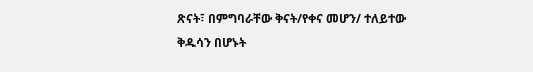ጽናት፣ በምግባራቸው ቅናት/የቀና መሆን/ ተለይተው
ቅዱሳን በሆኑት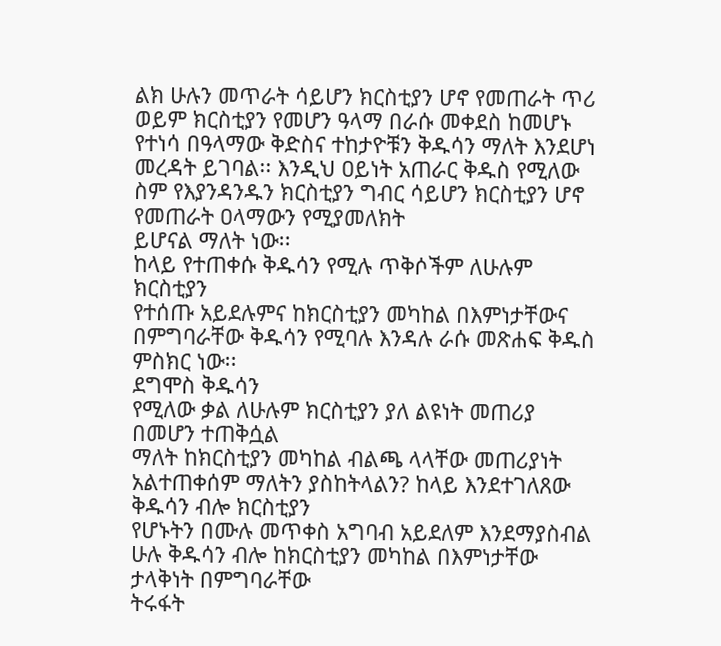ልክ ሁሉን መጥራት ሳይሆን ክርስቲያን ሆኖ የመጠራት ጥሪ ወይም ክርስቲያን የመሆን ዓላማ በራሱ መቀደስ ከመሆኑ
የተነሳ በዓላማው ቅድስና ተከታዮቹን ቅዱሳን ማለት እንደሆነ መረዳት ይገባል፡፡ እንዲህ ዐይነት አጠራር ቅዱስ የሚለው ስም የእያንዳንዱን ክርስቲያን ግብር ሳይሆን ክርስቲያን ሆኖ የመጠራት ዐላማውን የሚያመለክት
ይሆናል ማለት ነው፡፡
ከላይ የተጠቀሱ ቅዱሳን የሚሉ ጥቅሶችም ለሁሉም ክርስቲያን
የተሰጡ አይደሉምና ከክርስቲያን መካከል በእምነታቸውና በምግባራቸው ቅዱሳን የሚባሉ እንዳሉ ራሱ መጽሐፍ ቅዱስ ምስክር ነው፡፡
ደግሞስ ቅዱሳን
የሚለው ቃል ለሁሉም ክርስቲያን ያለ ልዩነት መጠሪያ በመሆን ተጠቅሷል
ማለት ከክርስቲያን መካከል ብልጫ ላላቸው መጠሪያነት አልተጠቀሰም ማለትን ያስከትላልን? ከላይ እንደተገለጸው ቅዱሳን ብሎ ክርስቲያን
የሆኑትን በሙሉ መጥቀስ አግባብ አይደለም እንደማያስብል ሁሉ ቅዱሳን ብሎ ከክርስቲያን መካከል በእምነታቸው ታላቅነት በምግባራቸው
ትሩፋት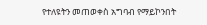የተለዩትን መጠወቀስ አግባብ የማይኮንበት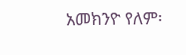አመክንዮ የለም፡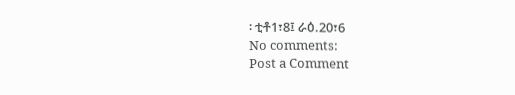፡ ቲቶ1፣8፤ ራዕ.20፣6
No comments:
Post a Comment